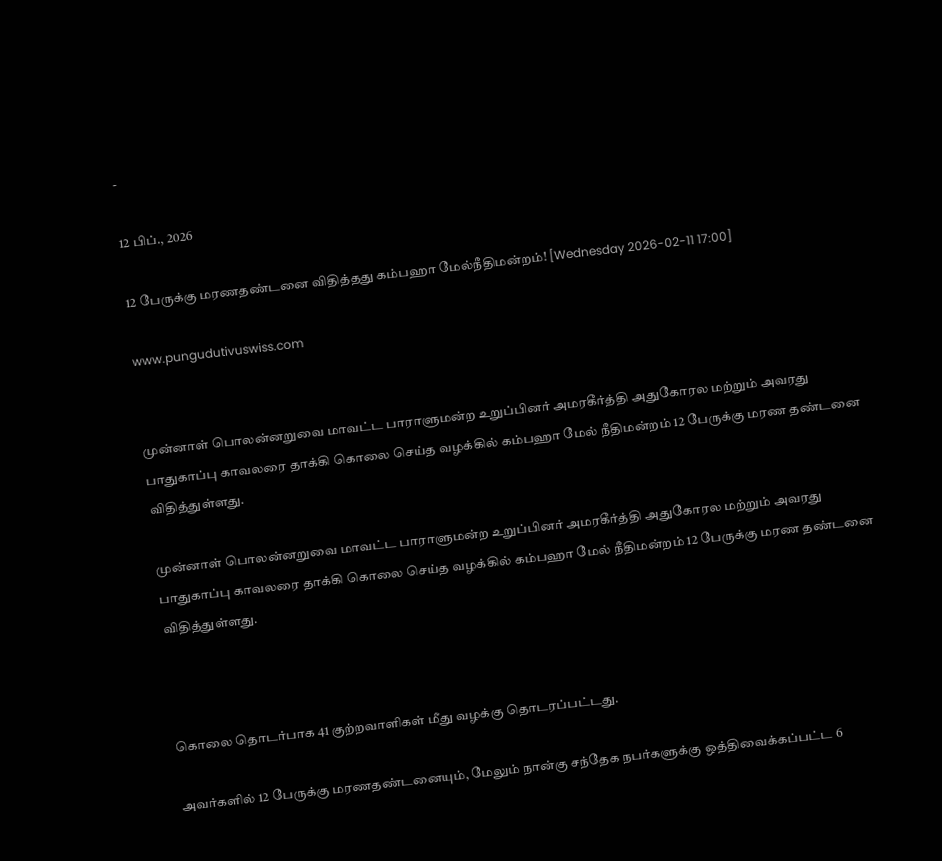-

12 பிப்., 2026

12 பேருக்கு மரணதண்டனை விதித்தது கம்பஹா மேல்நீதிமன்றம்! [Wednesday 2026-02-11 17:00]

www.pungudutivuswiss.com


முன்னாள் பொலன்னறுவை மாவட்ட பாராளுமன்ற உறுப்பினர் அமரகீர்த்தி அதுகோரல மற்றும் அவரது பாதுகாப்பு காவலரை தாக்கி கொலை செய்த வழக்கில் கம்பஹா மேல் நீதிமன்றம் 12 பேருக்கு மரண தண்டனை விதித்துள்ளது.

முன்னாள் பொலன்னறுவை மாவட்ட பாராளுமன்ற உறுப்பினர் அமரகீர்த்தி அதுகோரல மற்றும் அவரது பாதுகாப்பு காவலரை தாக்கி கொலை செய்த வழக்கில் கம்பஹா மேல் நீதிமன்றம் 12 பேருக்கு மரண தண்டனை விதித்துள்ளது.



கொலை தொடர்பாக 41 குற்றவாளிகள் மீது வழக்கு தொடரப்பட்டது.

அவர்களில் 12 பேருக்கு மரணதண்டனையும், மேலும் நான்கு சந்தேக நபர்களுக்கு ஒத்திவைக்கப்பட்ட 6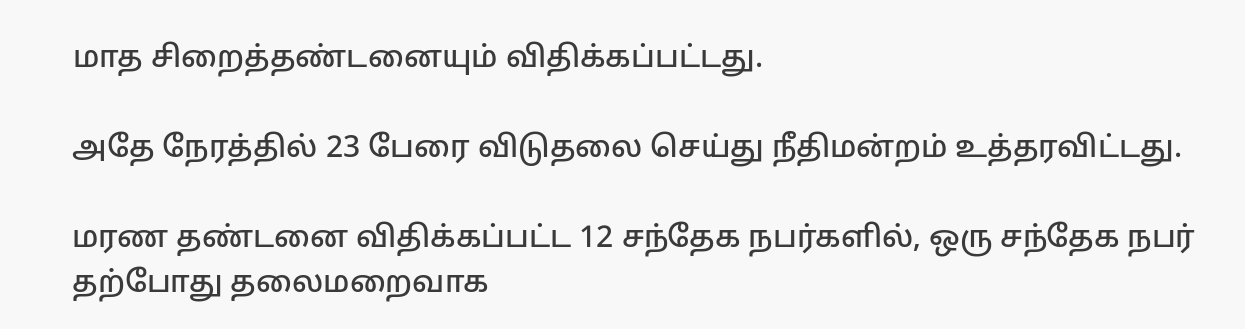மாத சிறைத்தண்டனையும் விதிக்கப்பட்டது.

அதே நேரத்தில் 23 பேரை விடுதலை செய்து நீதிமன்றம் உத்தரவிட்டது.

மரண தண்டனை விதிக்கப்பட்ட 12 சந்தேக நபர்களில், ஒரு சந்தேக நபர் தற்போது தலைமறைவாக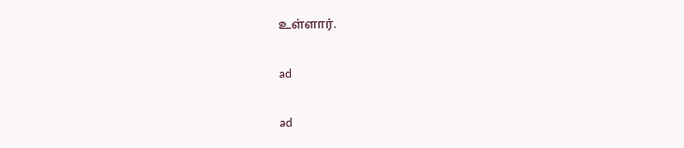உள்ளார்.

ad

ad